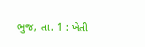ભુજ, તા. 1 : ખેતી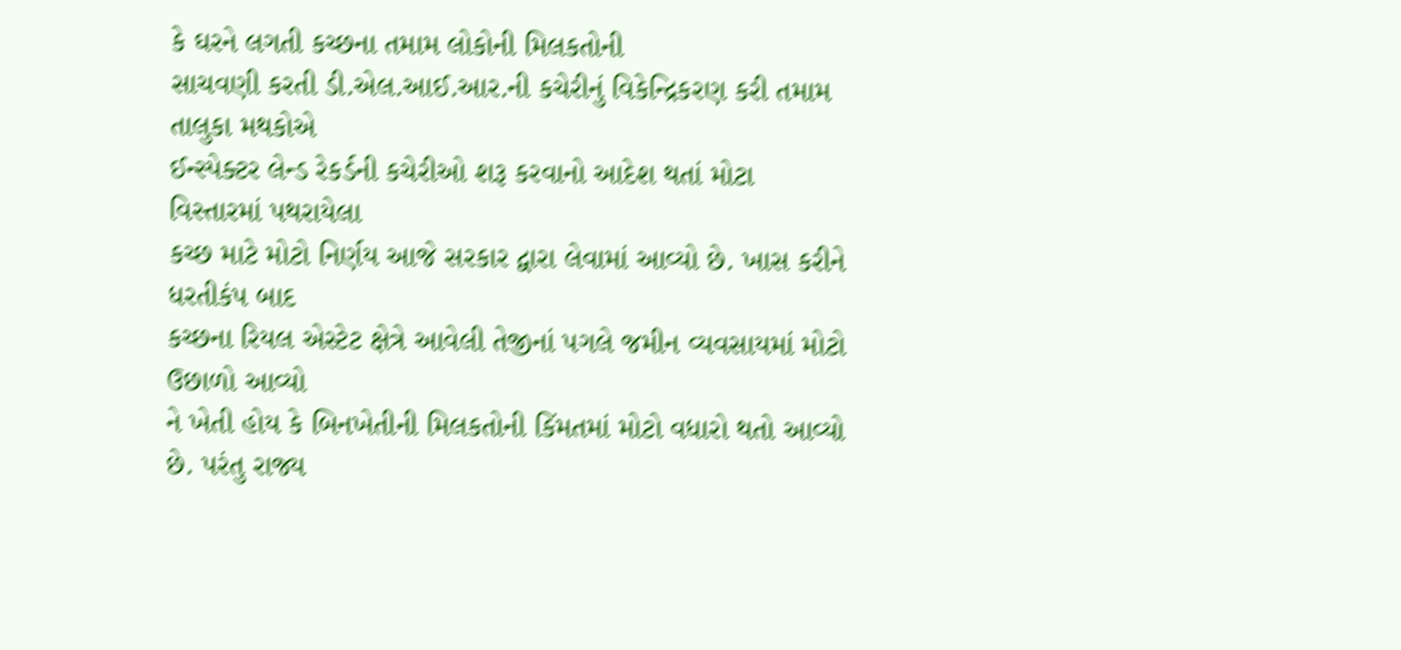કે ઘરને લગતી કચ્છના તમામ લોકોની મિલકતોની
સાચવણી કરતી ડી.એલ.આઈ.આર.ની કચેરીનું વિકેન્દ્રિકરણ કરી તમામ તાલુકા મથકોએ
ઈન્સ્પેક્ટર લેન્ડ રેકર્ડની કચેરીઓ શરૂ કરવાનો આદેશ થતાં મોટા વિસ્તારમાં પથરાયેલા
કચ્છ માટે મોટો નિર્ણય આજે સરકાર દ્વારા લેવામાં આવ્યો છે. ખાસ કરીને ધરતીકંપ બાદ
કચ્છના રિયલ એસ્ટેટ ક્ષેત્રે આવેલી તેજીનાં પગલે જમીન વ્યવસાયમાં મોટો ઉછાળો આવ્યો
ને ખેતી હોય કે બિનખેતીની મિલકતોની કિંમતમાં મોટો વધારો થતો આવ્યો છે. પરંતુ રાજ્ય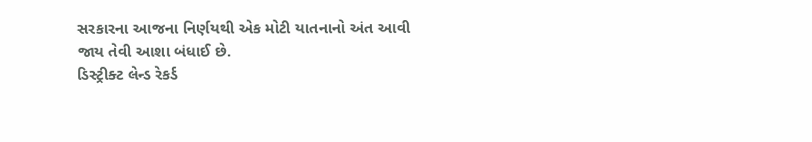સરકારના આજના નિર્ણયથી એક મોટી યાતનાનો અંત આવી જાય તેવી આશા બંધાઈ છે.
ડિસ્ટ્રીક્ટ લેન્ડ રેકર્ડ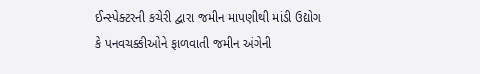ઈન્સ્પેક્ટરની કચેરી દ્વારા જમીન માપણીથી માંડી ઉદ્યોગ
કે પનવચક્કીઓને ફાળવાતી જમીન અંગેની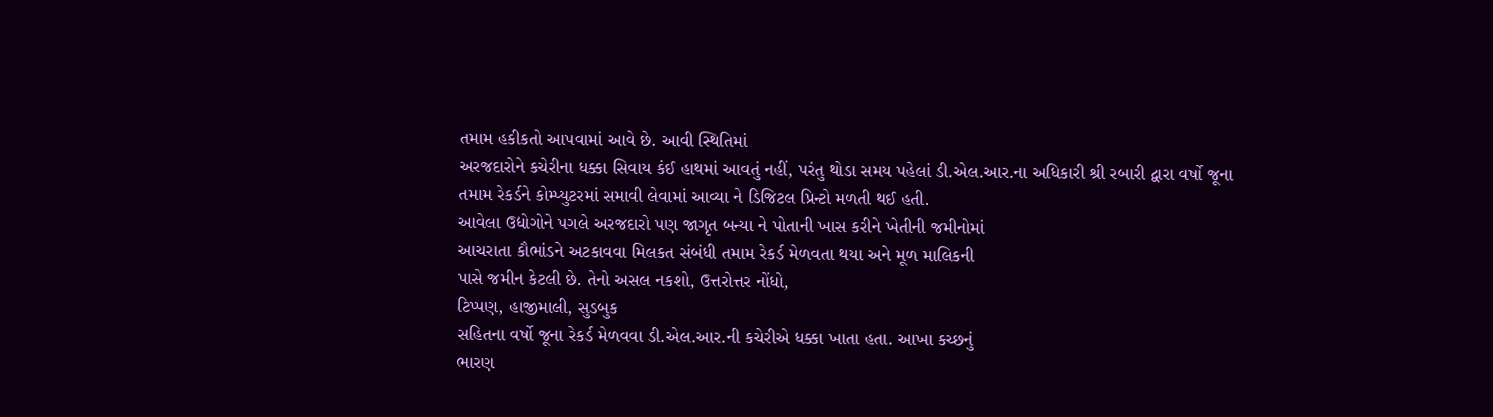તમામ હકીકતો આપવામાં આવે છે. આવી સ્થિતિમાં
અરજદારોને કચેરીના ધક્કા સિવાય કંઈ હાથમાં આવતું નહીં, પરંતુ થોડા સમય પહેલાં ડી.એલ.આર.ના અધિકારી શ્રી રબારી દ્વારા વર્ષો જૂના
તમામ રેકર્ડને કોમ્પ્યુટરમાં સમાવી લેવામાં આવ્યા ને ડિજિટલ પ્રિન્ટો મળતી થઈ હતી.
આવેલા ઉદ્યોગોને પગલે અરજદારો પણ જાગૃત બન્યા ને પોતાની ખાસ કરીને ખેતીની જમીનોમાં
આચરાતા કૌભાંડને અટકાવવા મિલકત સંબંધી તમામ રેકર્ડ મેળવતા થયા અને મૂળ માલિકની
પાસે જમીન કેટલી છે. તેનો અસલ નકશો, ઉત્તરોત્તર નોંધો,
ટિપ્પણ, હાજીમાલી, સુડબુક
સહિતના વર્ષો જૂના રેકર્ડ મેળવવા ડી.એલ.આર.ની કચેરીએ ધક્કા ખાતા હતા. આખા કચ્છનું
ભારણ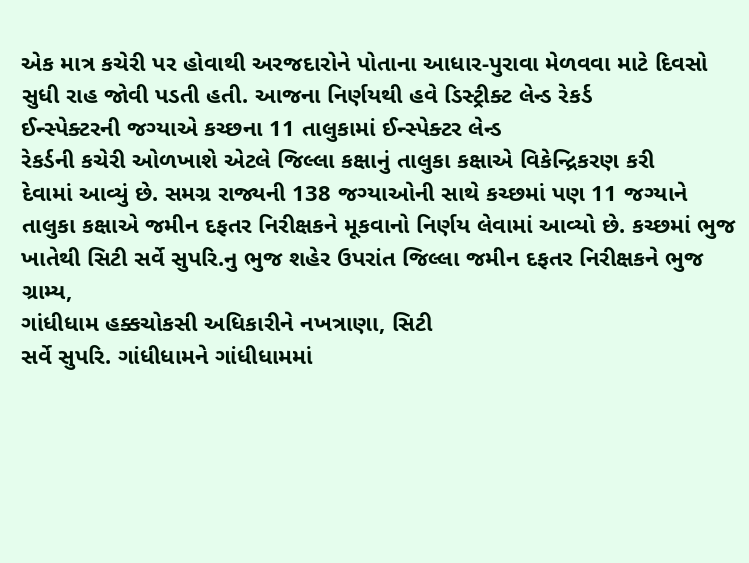એક માત્ર કચેરી પર હોવાથી અરજદારોને પોતાના આધાર-પુરાવા મેળવવા માટે દિવસો
સુધી રાહ જોવી પડતી હતી. આજના નિર્ણયથી હવે ડિસ્ટ્રીક્ટ લેન્ડ રેકર્ડ
ઈન્સ્પેક્ટરની જગ્યાએ કચ્છના 11 તાલુકામાં ઈન્સ્પેક્ટર લેન્ડ
રેકર્ડની કચેરી ઓળખાશે એટલે જિલ્લા કક્ષાનું તાલુકા કક્ષાએ વિકેન્દ્રિકરણ કરી
દેવામાં આવ્યું છે. સમગ્ર રાજ્યની 138 જગ્યાઓની સાથે કચ્છમાં પણ 11 જગ્યાને
તાલુકા કક્ષાએ જમીન દફતર નિરીક્ષકને મૂકવાનો નિર્ણય લેવામાં આવ્યો છે. કચ્છમાં ભુજ
ખાતેથી સિટી સર્વે સુપરિ.નુ ભુજ શહેર ઉપરાંત જિલ્લા જમીન દફતર નિરીક્ષકને ભુજ
ગ્રામ્ય,
ગાંધીધામ હક્કચોકસી અધિકારીને નખત્રાણા, સિટી
સર્વે સુપરિ. ગાંધીધામને ગાંધીધામમાં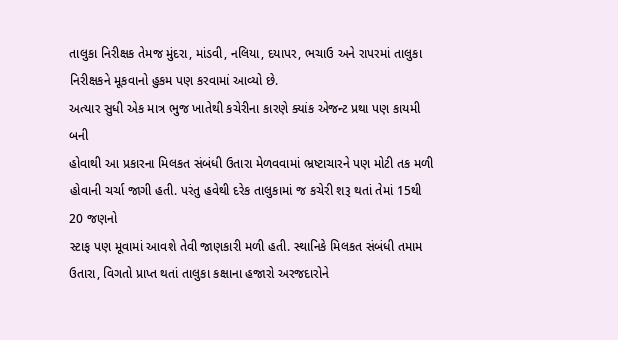તાલુકા નિરીક્ષક તેમજ મુંદરા, માંડવી, નલિયા, દયાપર, ભચાઉ અને રાપરમાં તાલુકા નિરીક્ષકને મૂકવાનો હુકમ પણ કરવામાં આવ્યો છે.
અત્યાર સુધી એક માત્ર ભુજ ખાતેથી કચેરીના કારણે ક્યાંક એજન્ટ પ્રથા પણ કાયમી બની
હોવાથી આ પ્રકારના મિલકત સંબંધી ઉતારા મેળવવામાં ભ્રષ્ટાચારને પણ મોટી તક મળી
હોવાની ચર્ચા જાગી હતી. પરંતુ હવેથી દરેક તાલુકામાં જ કચેરી શરૂ થતાં તેમાં 15થી
20 જણનો
સ્ટાફ પણ મૂવામાં આવશે તેવી જાણકારી મળી હતી. સ્થાનિકે મિલકત સંબંધી તમામ ઉતારા, વિગતો પ્રાપ્ત થતાં તાલુકા કક્ષાના હજારો અરજદારોને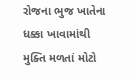રોજના ભુજ ખાતેના
ધક્કા ખાવામાંથી મુક્તિ મળતાં મોટો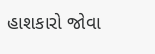હાશકારો જોવા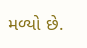મળ્યો છે.